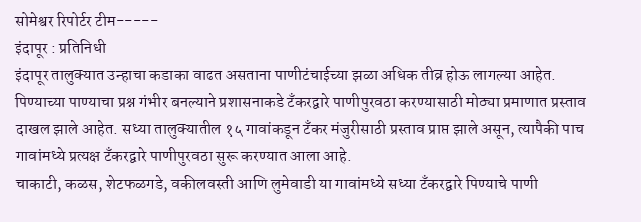सोमेश्वर रिपोर्टर टीम-----
इंदापूर : प्रतिनिधी
इंदापूर तालुक्यात उन्हाचा कडाका वाढत असताना पाणीटंचाईच्या झळा अधिक तीव्र होऊ लागल्या आहेत. पिण्याच्या पाण्याचा प्रश्न गंभीर बनल्याने प्रशासनाकडे टँकरद्वारे पाणीपुरवठा करण्यासाठी मोठ्या प्रमाणात प्रस्ताव दाखल झाले आहेत. सध्या तालुक्यातील १५ गावांकडून टँकर मंजुरीसाठी प्रस्ताव प्राप्त झाले असून, त्यापैकी पाच गावांमध्ये प्रत्यक्ष टँकरद्वारे पाणीपुरवठा सुरू करण्यात आला आहे.
चाकाटी, कळस, शेटफळगडे, वकीलवस्ती आणि लुमेवाडी या गावांमध्ये सध्या टँकरद्वारे पिण्याचे पाणी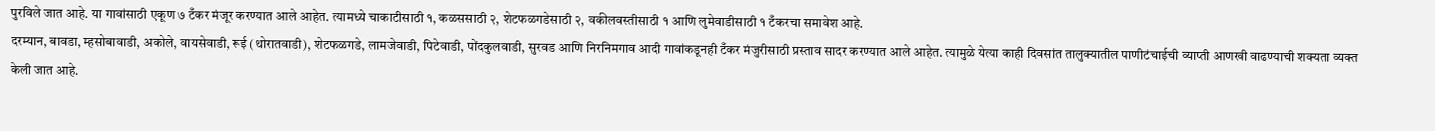पुरविले जात आहे. या गावांसाठी एकूण ७ टँकर मंजूर करण्यात आले आहेत. त्यामध्ये चाकाटीसाठी १, कळससाठी २, शेटफळगडेसाठी २, वकीलवस्तीसाठी १ आणि लुमेवाडीसाठी १ टँकरचा समावेश आहे.
दरम्यान, बावडा, म्हसोबावाडी, अकोले, वायसेवाडी, रूई (थोरातवाडी), शेटफळगडे, लामजेवाडी, पिटेवाडी, पोंदकुलवाडी, सुरवड आणि निरनिमगाव आदी गावांकडूनही टँकर मंजुरीसाठी प्रस्ताव सादर करण्यात आले आहेत. त्यामुळे येत्या काही दिवसांत तालुक्यातील पाणीटंचाईची व्याप्ती आणखी वाढण्याची शक्यता व्यक्त केली जात आहे.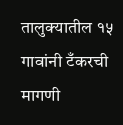तालुक्यातील १५ गावांनी टँकरची मागणी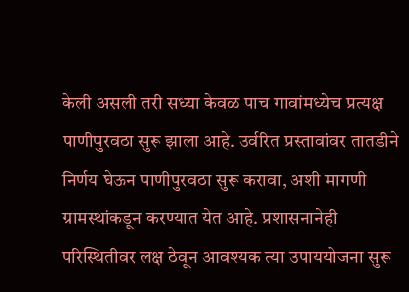केली असली तरी सध्या केवळ पाच गावांमध्येच प्रत्यक्ष पाणीपुरवठा सुरू झाला आहे. उर्वरित प्रस्तावांवर तातडीने निर्णय घेऊन पाणीपुरवठा सुरू करावा, अशी मागणी ग्रामस्थांकडून करण्यात येत आहे. प्रशासनानेही परिस्थितीवर लक्ष ठेवून आवश्यक त्या उपाययोजना सुरू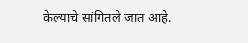केल्याचे सांगितले जात आहे.